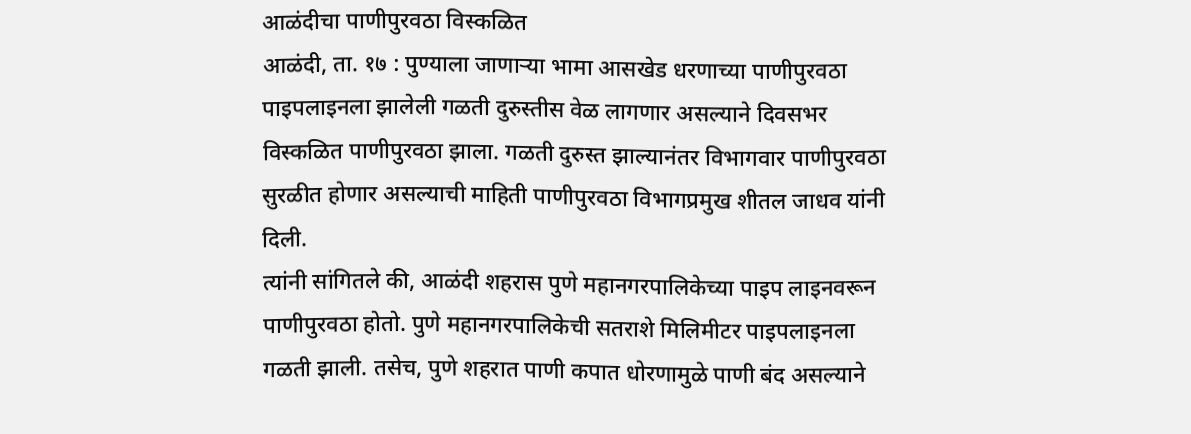आळंदीचा पाणीपुरवठा विस्कळित
आळंदी, ता. १७ : पुण्याला जाणाऱ्या भामा आसखेड धरणाच्या पाणीपुरवठा पाइपलाइनला झालेली गळती दुरुस्तीस वेळ लागणार असल्याने दिवसभर विस्कळित पाणीपुरवठा झाला. गळती दुरुस्त झाल्यानंतर विभागवार पाणीपुरवठा सुरळीत होणार असल्याची माहिती पाणीपुरवठा विभागप्रमुख शीतल जाधव यांनी दिली.
त्यांनी सांगितले की, आळंदी शहरास पुणे महानगरपालिकेच्या पाइप लाइनवरून पाणीपुरवठा होतो. पुणे महानगरपालिकेची सतराशे मिलिमीटर पाइपलाइनला गळती झाली. तसेच, पुणे शहरात पाणी कपात धोरणामुळे पाणी बंद असल्याने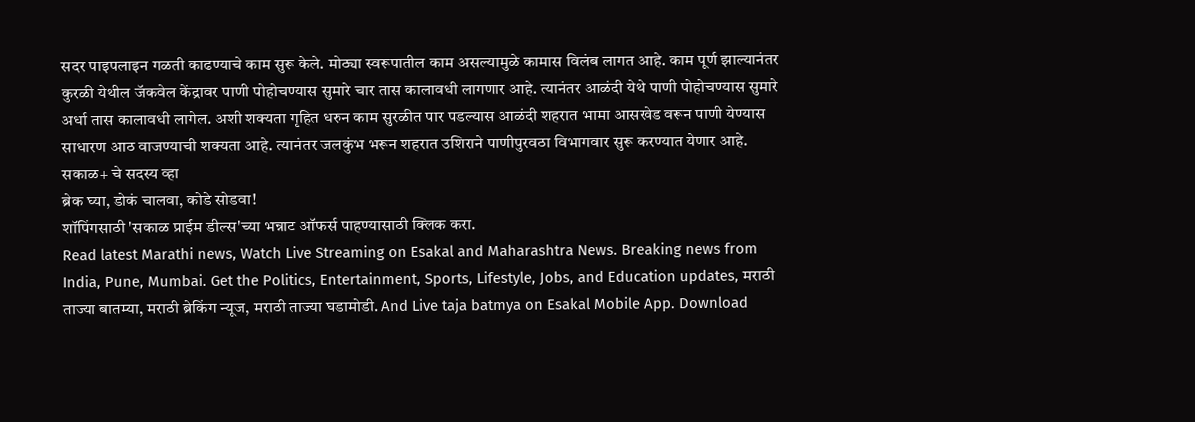सदर पाइपलाइन गळती काढण्याचे काम सुरू केले. मोठ्या स्वरूपातील काम असल्यामुळे कामास विलंब लागत आहे. काम पूर्ण झाल्यानंतर कुरळी येथील जॅकवेल केंद्रावर पाणी पोहोचण्यास सुमारे चार तास कालावधी लागणार आहे. त्यानंतर आळंदी येथे पाणी पोहोचण्यास सुमारे अर्धा तास कालावधी लागेल. अशी शक्यता गृहित धरुन काम सुरळीत पार पडल्यास आळंदी शहरात भामा आसखेड वरून पाणी येण्यास साधारण आठ वाजण्याची शक्यता आहे. त्यानंतर जलकुंभ भरून शहरात उशिराने पाणीपुरवठा विभागवार सुरू करण्यात येणार आहे.
सकाळ+ चे सदस्य व्हा
ब्रेक घ्या, डोकं चालवा, कोडे सोडवा!
शॉपिंगसाठी 'सकाळ प्राईम डील्स'च्या भन्नाट ऑफर्स पाहण्यासाठी क्लिक करा.
Read latest Marathi news, Watch Live Streaming on Esakal and Maharashtra News. Breaking news from India, Pune, Mumbai. Get the Politics, Entertainment, Sports, Lifestyle, Jobs, and Education updates, मराठी ताज्या बातम्या, मराठी ब्रेकिंग न्यूज, मराठी ताज्या घडामोडी. And Live taja batmya on Esakal Mobile App. Download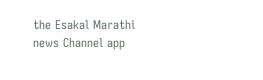the Esakal Marathi news Channel app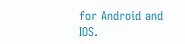for Android and IOS.